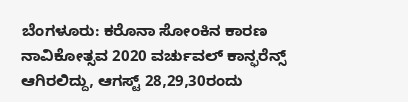ಬೆಂಗಳೂರು: ಕರೊನಾ ಸೋಂಕಿನ ಕಾರಣ ನಾವಿಕೋತ್ಸವ 2020 ವರ್ಚುವಲ್ ಕಾನ್ಫರೆನ್ಸ್ ಆಗಿರಲಿದ್ದು, ಆಗಸ್ಟ್ 28,29,30ರಂದು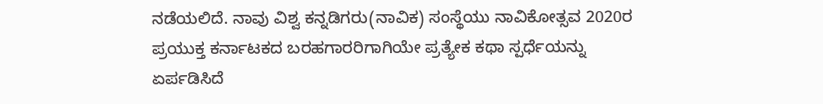ನಡೆಯಲಿದೆ. ನಾವು ವಿಶ್ವ ಕನ್ನಡಿಗರು(ನಾವಿಕ) ಸಂಸ್ಥೆಯು ನಾವಿಕೋತ್ಸವ 2020ರ ಪ್ರಯುಕ್ತ ಕರ್ನಾಟಕದ ಬರಹಗಾರರಿಗಾಗಿಯೇ ಪ್ರತ್ಯೇಕ ಕಥಾ ಸ್ಪರ್ಧೆಯನ್ನು ಏರ್ಪಡಿಸಿದೆ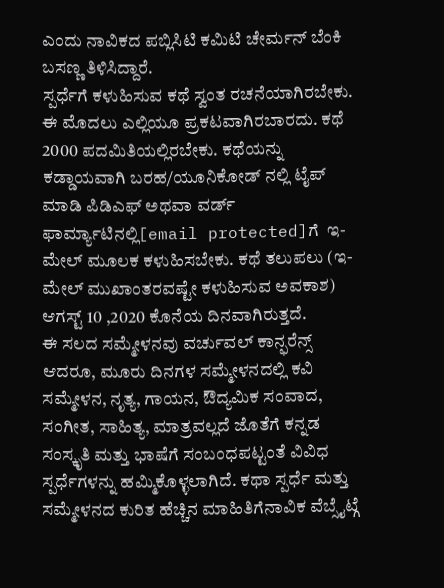ಎಂದು ನಾವಿಕದ ಪಬ್ಲಿಸಿಟಿ ಕಮಿಟಿ ಚೇರ್ಮನ್ ಬೆಂಕಿ ಬಸಣ್ಣ ತಿಳಿಸಿದ್ದಾರೆ.
ಸ್ಪರ್ಧೆಗೆ ಕಳುಹಿಸುವ ಕಥೆ ಸ್ವಂತ ರಚನೆಯಾಗಿರಬೇಕು. ಈ ಮೊದಲು ಎಲ್ಲಿಯೂ ಪ್ರಕಟವಾಗಿರಬಾರದು. ಕಥೆ 2000 ಪದಮಿತಿಯಲ್ಲಿರಬೇಕು. ಕಥೆಯನ್ನು ಕಡ್ಡಾಯವಾಗಿ ಬರಹ/ಯೂನಿಕೋಡ್ ನಲ್ಲಿ ಟೈಪ್ ಮಾಡಿ ಪಿಡಿಎಫ್ ಅಥವಾ ವರ್ಡ್ ಫಾರ್ಮ್ಯಾಟಿನಲ್ಲಿ[email protected]ಗೆ  ಇ-ಮೇಲ್ ಮೂಲಕ ಕಳುಹಿಸಬೇಕು. ಕಥೆ ತಲುಪಲು (ಇ-ಮೇಲ್ ಮುಖಾಂತರವಷ್ಟೇ ಕಳುಹಿಸುವ ಅವಕಾಶ) ಆಗಸ್ಟ್ 10 ,2020 ಕೊನೆಯ ದಿನವಾಗಿರುತ್ತದೆ.
ಈ ಸಲದ ಸಮ್ಮೇಳನವು ವರ್ಚುವಲ್ ಕಾನ್ಫರೆನ್ಸ್ ಆದರೂ, ಮೂರು ದಿನಗಳ ಸಮ್ಮೇಳನದಲ್ಲಿ ಕವಿ ಸಮ್ಮೇಳನ, ನೃತ್ಯ, ಗಾಯನ, ಔದ್ಯಮಿಕ ಸಂವಾದ, ಸಂಗೀತ, ಸಾಹಿತ್ಯ, ಮಾತ್ರವಲ್ಲದೆ ಜೊತೆಗೆ ಕನ್ನಡ ಸಂಸ್ಕೃತಿ ಮತ್ತು ಭಾಷೆಗೆ ಸಂಬಂಧಪಟ್ಟಂತೆ ವಿವಿಧ ಸ್ಪರ್ಧೆಗಳನ್ನು ಹಮ್ಮಿಕೊಳ್ಳಲಾಗಿದೆ. ಕಥಾ ಸ್ಪರ್ಧೆ ಮತ್ತು ಸಮ್ಮೇಳನದ ಕುರಿತ ಹೆಚ್ಚಿನ ಮಾಹಿತಿಗೆನಾವಿಕ ವೆಬ್ಸೈಟ್ಗೆ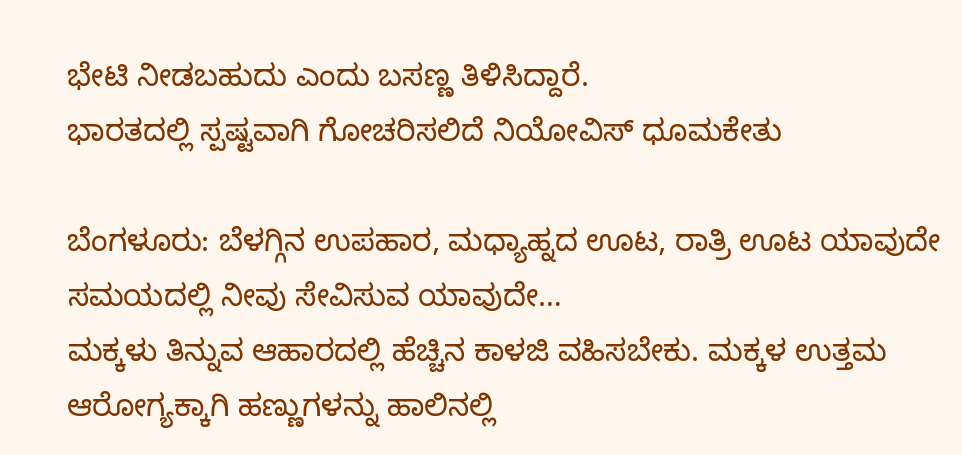ಭೇಟಿ ನೀಡಬಹುದು ಎಂದು ಬಸಣ್ಣ ತಿಳಿಸಿದ್ದಾರೆ.
ಭಾರತದಲ್ಲಿ ಸ್ಪಷ್ಟವಾಗಿ ಗೋಚರಿಸಲಿದೆ ನಿಯೋವಿಸ್ ಧೂಮಕೇತು

ಬೆಂಗಳೂರು: ಬೆಳಗ್ಗಿನ ಉಪಹಾರ, ಮಧ್ಯಾಹ್ನದ ಊಟ, ರಾತ್ರಿ ಊಟ ಯಾವುದೇ ಸಮಯದಲ್ಲಿ ನೀವು ಸೇವಿಸುವ ಯಾವುದೇ…
ಮಕ್ಕಳು ತಿನ್ನುವ ಆಹಾರದಲ್ಲಿ ಹೆಚ್ಚಿನ ಕಾಳಜಿ ವಹಿಸಬೇಕು. ಮಕ್ಕಳ ಉತ್ತಮ ಆರೋಗ್ಯಕ್ಕಾಗಿ ಹಣ್ಣುಗಳನ್ನು ಹಾಲಿನಲ್ಲಿ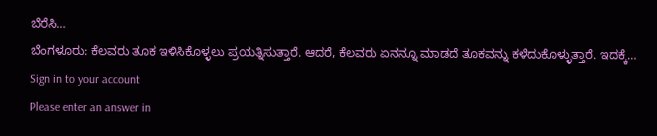ಬೆರೆಸಿ…
ಬೆಂಗಳೂರು: ಕೆಲವರು ತೂಕ ಇಳಿಸಿಕೊಳ್ಳಲು ಪ್ರಯತ್ನಿಸುತ್ತಾರೆ. ಆದರೆ, ಕೆಲವರು ಏನನ್ನೂ ಮಾಡದೆ ತೂಕವನ್ನು ಕಳೆದುಕೊಳ್ಳುತ್ತಾರೆ. ಇದಕ್ಕೆ…
Sign in to your account
Please enter an answer in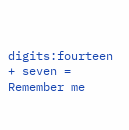digits:fourteen + seven =
Remember me